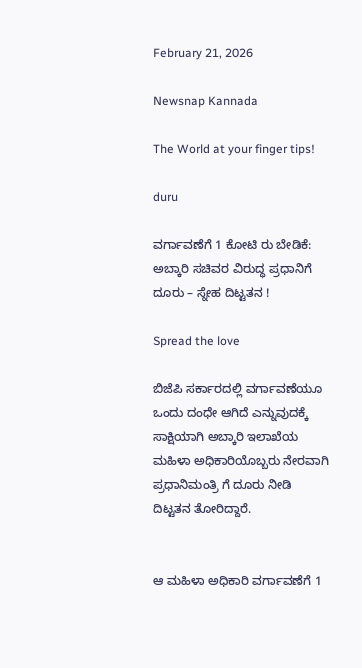February 21, 2026

Newsnap Kannada

The World at your finger tips!

duru

ವರ್ಗಾವಣೆಗೆ 1 ಕೋಟಿ ರು ಬೇಡಿಕೆ: ಅಬ್ಕಾರಿ ಸಚಿವರ ವಿರುದ್ಧ ಪ್ರಧಾನಿಗೆ ದೂರು – ಸ್ನೇಹ ದಿಟ್ಟತನ !

Spread the love

ಬಿಜೆಪಿ ಸರ್ಕಾರದಲ್ಲಿ ವರ್ಗಾವಣೆಯೂ ಒಂದು ದಂಧೇ ಆಗಿದೆ ಎನ್ನುವುದಕ್ಕೆ ಸಾಕ್ಷಿಯಾಗಿ ಅಬ್ಕಾರಿ ಇಲಾಖೆಯ ಮಹಿಳಾ ಅಧಿಕಾರಿಯೊಬ್ಬರು ನೇರವಾಗಿ ಪ್ರಧಾನಿಮಂತ್ರಿ ಗೆ ದೂರು ನೀಡಿ ದಿಟ್ಟತನ ತೋರಿದ್ದಾರೆ.


ಆ ಮಹಿಳಾ ಅಧಿಕಾರಿ ವರ್ಗಾವಣೆಗೆ 1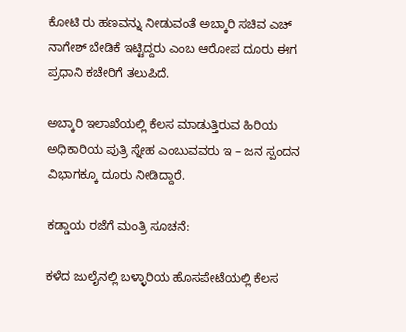ಕೋಟಿ ರು ಹಣವನ್ನು ನೀಡುವಂತೆ ಅಬ್ಕಾರಿ ಸಚಿವ ಎಚ್ ನಾಗೇಶ್ ಬೇಡಿಕೆ ಇಟ್ಟಿದ್ದರು ಎಂಬ ಆರೋಪ ದೂರು ಈಗ ಪ್ರಧಾನಿ ಕಚೇರಿಗೆ ತಲುಪಿದೆ.

ಅಬ್ಕಾರಿ ಇಲಾಖೆಯಲ್ಲಿ ಕೆಲಸ ಮಾಡುತ್ತಿರುವ ಹಿರಿಯ ಅಧಿಕಾರಿಯ ಪುತ್ರಿ ಸ್ನೇಹ ಎಂಬುವವರು ಇ – ಜನ ಸ್ಪಂದನ ವಿಭಾಗಕ್ಕೂ ದೂರು ನೀಡಿದ್ದಾರೆ.

ಕಡ್ಡಾಯ ರಜೆಗೆ ಮಂತ್ರಿ ಸೂಚನೆ:

ಕಳೆದ ಜುಲೈನಲ್ಲಿ ಬಳ್ಳಾರಿಯ ಹೊಸಪೇಟೆಯಲ್ಲಿ ಕೆಲಸ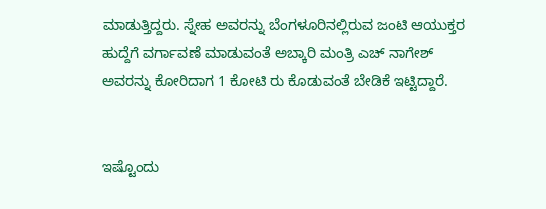ಮಾಡುತ್ತಿದ್ದರು. ಸ್ನೇಹ ಅವರನ್ನು ಬೆಂಗಳೂರಿನಲ್ಲಿರುವ ಜಂಟಿ ಆಯುಕ್ತರ ಹುದ್ದೆಗೆ ವರ್ಗಾವಣೆ ಮಾಡುವಂತೆ ಅಬ್ಕಾರಿ ಮಂತ್ರಿ ಎಚ್ ನಾಗೇಶ್ ಅವರನ್ನು ಕೋರಿದಾಗ 1 ಕೋಟಿ ರು ಕೊಡುವಂತೆ ಬೇಡಿಕೆ ಇಟ್ಟಿದ್ದಾರೆ.


ಇಷ್ಟೊಂದು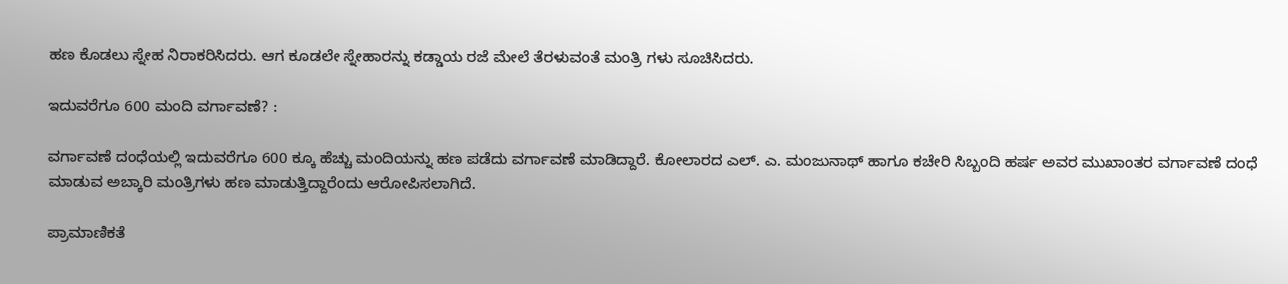ಹಣ ಕೊಡಲು ಸ್ನೇಹ ನಿರಾಕರಿಸಿದರು. ಆಗ ಕೂಡಲೇ ಸ್ನೇಹಾರನ್ನು ಕಡ್ಡಾಯ ರಜೆ ಮೇಲೆ ತೆರಳುವಂತೆ ಮಂತ್ರಿ ಗಳು ಸೂಚಿಸಿದರು.

ಇದುವರೆಗೂ 600 ಮಂದಿ ವರ್ಗಾವಣೆ? :

ವರ್ಗಾವಣೆ ದಂಧೆಯಲ್ಲಿ ಇದುವರೆಗೂ 600 ಕ್ಕೂ ಹೆಚ್ಚು ಮಂದಿಯನ್ನು ಹಣ ಪಡೆದು ವರ್ಗಾವಣೆ ಮಾಡಿದ್ದಾರೆ. ಕೋಲಾರದ ಎಲ್. ಎ. ಮಂಜುನಾಥ್ ಹಾಗೂ ಕಚೇರಿ ಸಿಬ್ಬಂದಿ ಹರ್ಷ ಅವರ ಮುಖಾಂತರ ವರ್ಗಾವಣೆ ದಂಧೆ ಮಾಡುವ ಅಬ್ಕಾರಿ ಮಂತ್ರಿಗಳು ಹಣ ಮಾಡುತ್ತಿದ್ದಾರೆಂದು ಆರೋಪಿಸಲಾಗಿದೆ.

ಪ್ರಾಮಾಣಿಕತೆ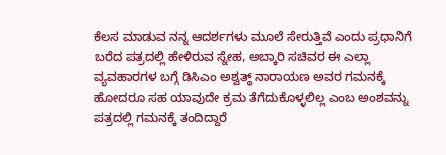ಕೆಲಸ ಮಾಡುವ ನನ್ನ ಆದರ್ಶಗಳು ಮೂಲೆ ಸೇರುತ್ತಿವೆ ಎಂದು ಪ್ರಧಾನಿಗೆ ಬರೆದ ಪತ್ರದಲ್ಲಿ ಹೇಳಿರುವ ಸ್ನೇಹ, ಅಬ್ಕಾರಿ ಸಚಿವರ ಈ ಎಲ್ಲಾ ವ್ಯವಹಾರಗಳ ಬಗ್ಗೆ ಡಿಸಿಎಂ ಅಶ್ವತ್ಥ್ ನಾರಾಯಣ ಅವರ ಗಮನಕ್ಕೆ ಹೋದರೂ ಸಹ ಯಾವುದೇ ಕ್ರಮ ತೆಗೆದುಕೊಳ್ಳಲಿಲ್ಲ ಎಂಬ ಅಂಶವನ್ನು ಪತ್ರದಲ್ಲಿ ಗಮನಕ್ಕೆ ತಂದಿದ್ದಾರೆ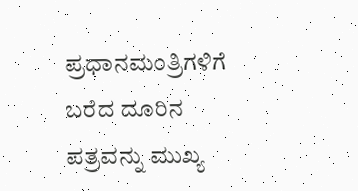ಪ್ರಧಾನಮಂತ್ರಿಗಳಿಗೆ ಬರೆದ ದೂರಿನ ಪತ್ರವನ್ನು ಮುಖ್ಯ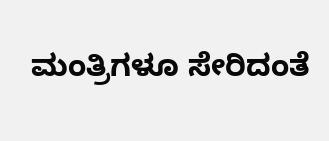ಮಂತ್ರಿಗಳೂ ಸೇರಿದಂತೆ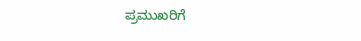ಪ್ರಮುಖರಿಗೆ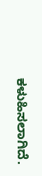ಕಳುಹಿಸಲಾಗಿದೆ.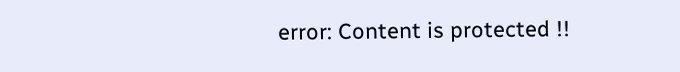error: Content is protected !!